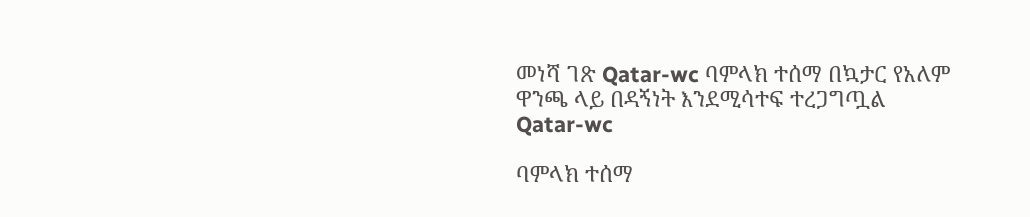መነሻ ገጽ Qatar-wc ባምላክ ተሰማ በኳታር የአለም ዋንጫ ላይ በዳኝነት እንደሚሳተፍ ተረጋግጧል
Qatar-wc

ባምላክ ተሰማ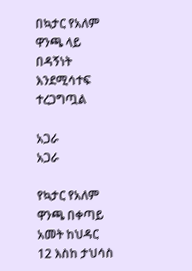በኳታር የአለም ዋንጫ ላይ በዳኝነት እንደሚሳተፍ ተረጋግጧል

አጋራ
አጋራ

የኳታር የአለም ዋንጫ በቀጣይ አመት ከህዳር 12 እስከ ታህሳስ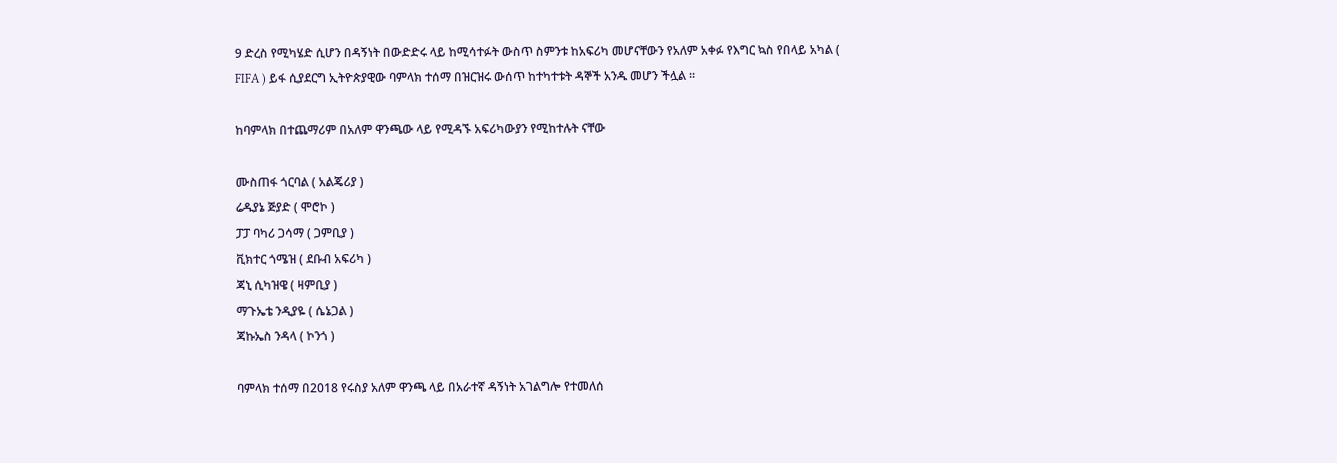9 ድረስ የሚካሄድ ሲሆን በዳኝነት በውድድሩ ላይ ከሚሳተፉት ውስጥ ስምንቱ ከአፍሪካ መሆናቸውን የአለም አቀፉ የእግር ኳስ የበላይ አካል ( FIFA ) ይፋ ሲያደርግ ኢትዮጵያዊው ባምላክ ተሰማ በዝርዝሩ ውሰጥ ከተካተቱት ዳኞች አንዱ መሆን ችሏል ።

ከባምላክ በተጨማሪም በአለም ዋንጫው ላይ የሚዳኙ አፍሪካውያን የሚከተሉት ናቸው

ሙስጠፋ ጎርባል ( አልጄሪያ )
ሬዱያኔ ጅያድ ( ሞሮኮ )
ፓፓ ባካሪ ጋሳማ ( ጋምቢያ )
ቪክተር ጎሜዝ ( ደቡብ አፍሪካ )
ጃኒ ሲካዝዌ ( ዛምቢያ )
ማጉኤቴ ንዲያዬ ( ሴኔጋል )
ጃኩኤስ ንዳላ ( ኮንጎ )

ባምላክ ተሰማ በ2018 የሩስያ አለም ዋንጫ ላይ በአራተኛ ዳኝነት አገልግሎ የተመለሰ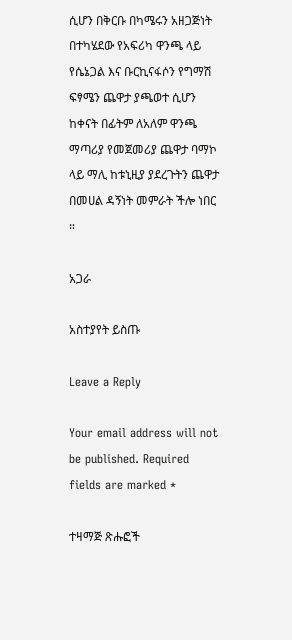ሲሆን በቅርቡ በካሜሩን አዘጋጅነት በተካሄደው የአፍሪካ ዋንጫ ላይ የሴኔጋል እና ቡርኪናፋሶን የግማሽ ፍፃሜን ጨዋታ ያጫወተ ሲሆን ከቀናት በፊትም ለአለም ዋንጫ ማጣሪያ የመጀመሪያ ጨዋታ ባማኮ ላይ ማሊ ከቱኒዚያ ያደረጉትን ጨዋታ በመሀል ዳኝነት መምራት ችሎ ነበር ።

አጋራ

አስተያየት ይስጡ

Leave a Reply

Your email address will not be published. Required fields are marked *

ተዛማጅ ጽሑፎች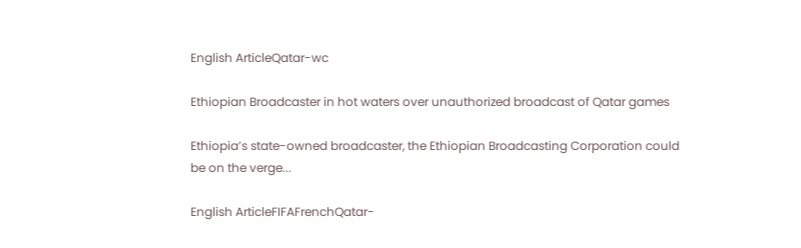English ArticleQatar-wc

Ethiopian Broadcaster in hot waters over unauthorized broadcast of Qatar games

Ethiopia’s state-owned broadcaster, the Ethiopian Broadcasting Corporation could be on the verge...

English ArticleFIFAFrenchQatar-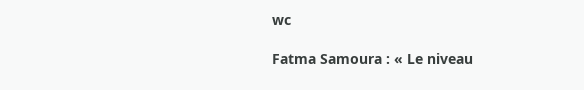wc

Fatma Samoura : « Le niveau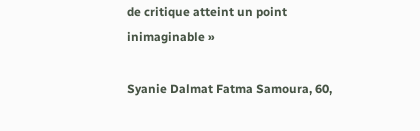de critique atteint un point inimaginable »

Syanie Dalmat Fatma Samoura, 60,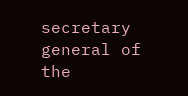secretary general of the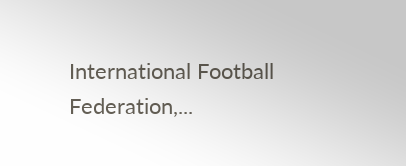International Football Federation,...